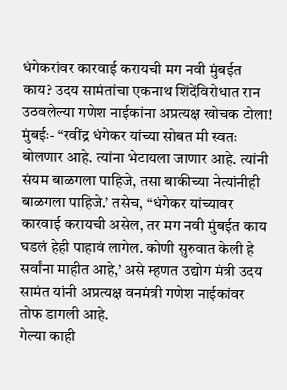धंगेकरांवर कारवाई करायची मग नवी मुंबईत काय? उदय सामंतांचा एकनाथ शिंदेंविरोधात रान उठवलेल्या गणेश नाईकांना अप्रत्यक्ष खोचक टोला!
मुंबईः- “रवींद्र धंगेकर यांच्या सोबत मी स्वतः बोलणार आहे. त्यांना भेटायला जाणार आहे. त्यांनी संयम बाळगला पाहिजे, तसा बाकीच्या नेत्यांनीही बाळगला पाहिजे.’ तसेच, “धंगेकर यांच्यावर कारवाई करायची असेल, तर मग नवी मुंबईत काय घडलं हेही पाहावं लागेल. कोणी सुरुवात केली हे सर्वांना माहीत आहे,’ असे म्हणत उद्योग मंत्री उदय सामंत यांनी अप्रत्यक्ष वनमंत्री गणेश नाईकांवर तोफ डागली आहे.
गेल्या काही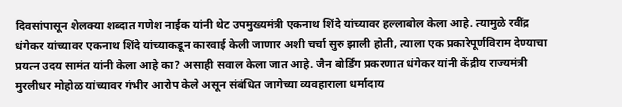दिवसांपासून शेलक्या शब्दात गणेश नाईक यांनी थेट उपमुख्यमंत्री एकनाथ शिंदे यांच्यावर हल्लाबोल केला आहे. त्यामुळे रवींद्र धंगेकर यांच्यावर एकनाथ शिंदे यांच्याकडून कारवाई केली जाणार अशी चर्चा सुरु झाली होती, त्याला एक प्रकारेपूर्णविराम देण्याचा प्रयत्न उदय सामंत यांनी केला आहे का? असाही सवाल केला जात आहे. जैन बोर्डिंग प्रकरणात धंगेकर यांनी केंद्रीय राज्यमंत्री मुरलीधर मोहोळ यांच्यावर गंभीर आरोप केले असून संबंधित जागेच्या व्यवहाराला धर्मादाय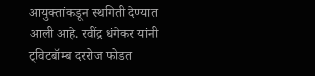आयुक्तांकडून स्थगिती देण्यात आली आहे. रवींद्र धंगेकर यांनी ट्विटबॉम्ब दररोज फोडत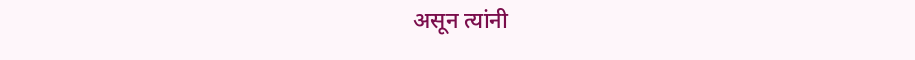असून त्यांनी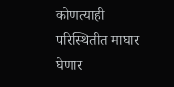कोणत्याही परिस्थितीत माघार घेणार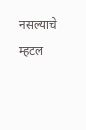नसल्याचे म्हटल